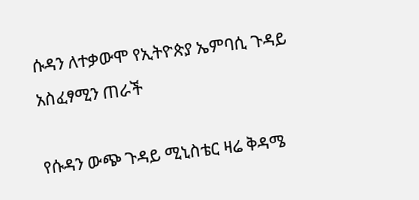ሱዳን ለተቃውሞ የኢትዮጵያ ኤምባሲ ጉዳይ አስፈፃሚን ጠራች

የሱዳን ውጭ ጉዳይ ሚኒስቴር ዛሬ ቅዳሜ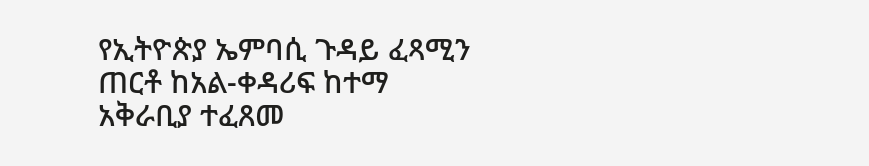የኢትዮጵያ ኤምባሲ ጉዳይ ፈጻሚን ጠርቶ ከአል-ቀዳሪፍ ከተማ አቅራቢያ ተፈጸመ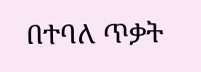በተባለ ጥቃት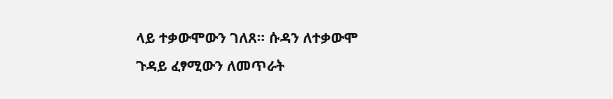ላይ ተቃውሞውን ገለጸ። ሱዳን ለተቃውሞ ጉዳይ ፈፃሚውን ለመጥራት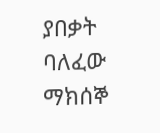ያበቃት ባለፈው ማክሰኞ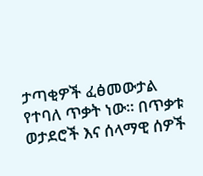ታጣቂዎች ፈፅመውታል የተባለ ጥቃት ነው። በጥቃቱ ወታደሮች እና ሰላማዊ ሰዎች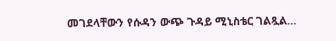መገደላቸውን የሱዳን ውጭ ጉዳይ ሚኒስቴር ገልጿል…